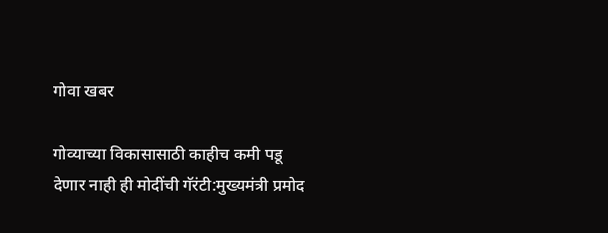गोवा खबर

गोव्याच्या विकासासाठी काहीच कमी पडू देणार नाही ही मोदींची गॅरंटी:मुख्यमंत्री प्रमोद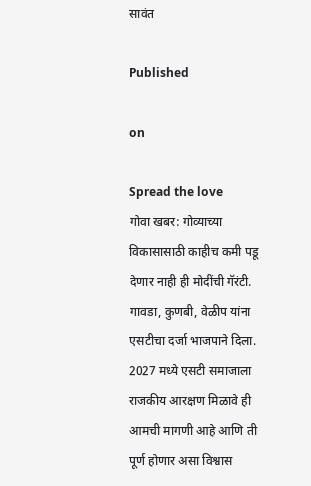सावंत

Published

on

Spread the love
गोवा खबर: गोव्याच्या विकासासाठी काहीच कमी पडू देणार नाही ही मोदींची गॅरंटी. गावडा, कुणबी, वेळीप यांना एसटीचा दर्जा भाजपाने दिला. 2027 मध्ये एसटी समाजाला राजकीय आरक्षण मिळावे ही आमची मागणी आहे आणि ती पूर्ण होणार असा विश्वास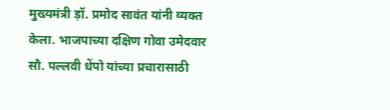मुख्यमंत्री ड़ॉ. प्रमोद सावंत यांनी व्यक्त केला. भाजपाच्या दक्षिण गोवा उमेदवार सौ. पल्लवी धेंपो यांच्या प्रचारासाठी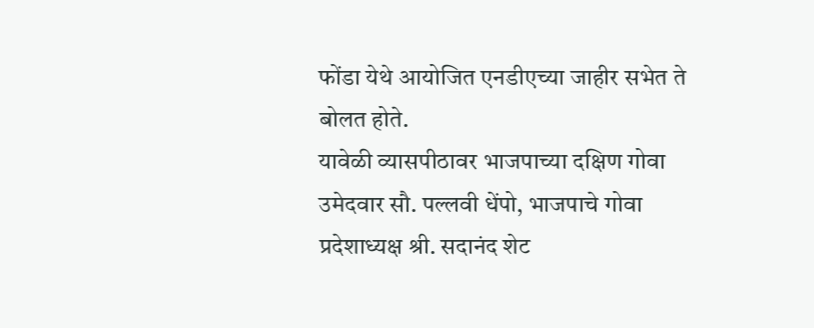फोंडा येथे आयोजित एनडीएच्या जाहीर सभेत ते बोलत होते.
यावेळी व्यासपीठावर भाजपाच्या दक्षिण गोवा उमेदवार सौ. पल्लवी धेंपो, भाजपाचे गोवा प्रदेशाध्यक्ष श्री. सदानंद शेट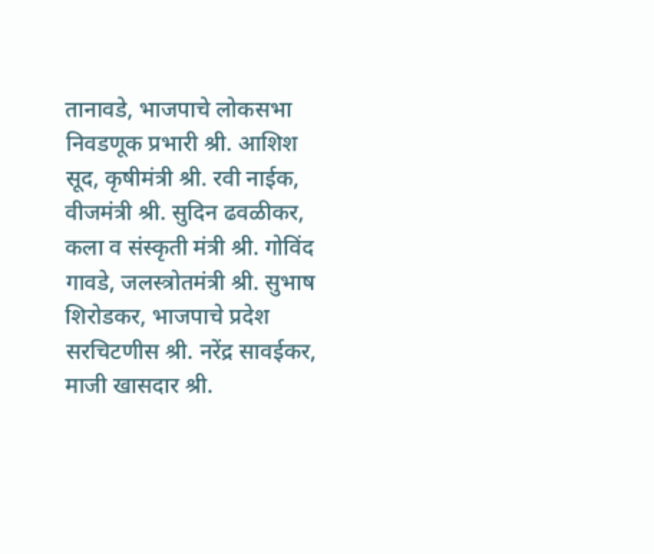तानावडे, भाजपाचे लोकसभा निवडणूक प्रभारी श्री. आशिश सूद, कृषीमंत्री श्री. रवी नाईक, वीजमंत्री श्री. सुदिन ढवळीकर, कला व संस्कृती मंत्री श्री. गोविंद गावडे, जलस्त्रोतमंत्री श्री. सुभाष शिरोडकर, भाजपाचे प्रदेश सरचिटणीस श्री. नरेंद्र सावईकर, माजी खासदार श्री.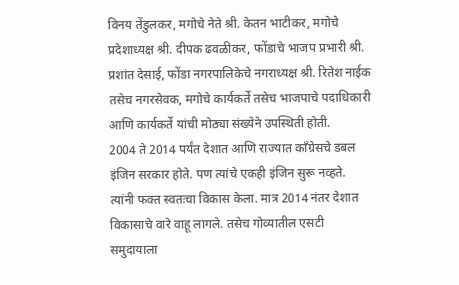विनय तेंडुलकर, मगोचे नेते श्री. केतन भाटीकर, मगोचे प्रदेशाध्यक्ष श्री. दीपक ढवळीकर, फोंडाचे भाजप प्रभारी श्री. प्रशांत देसाई, फोंडा नगरपालिकेचे नगराध्यक्ष श्री. रितेश नाईक तसेच नगरसेवक, मगोचे कार्यकर्ते तसेच भाजपाचे पदाधिकारी आणि कार्यकर्ते यांची मोठ्या संख्येने उपस्थिती होती.
2004 ते 2014 पर्यंत देशात आणि राज्यात काँग्रेसचे डबल इंजिन सरकार होते. पण त्यांचे एकही इंजिन सुरू नव्हते. त्यांनी फक्त स्वतःचा विकास केला. मात्र 2014 नंतर देशात विकासाचे वारे वाहू लागले. तसेच गोव्यातील एसटी समुदायाला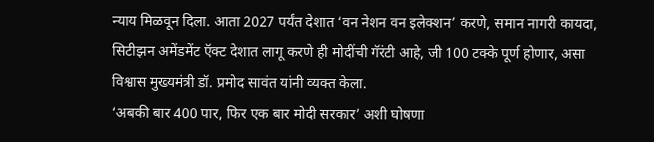न्याय मिळवून दिला. आता 2027 पर्यंत देशात ‘वन नेशन वन इलेक्शन’ करणे, समान नागरी कायदा, सिटीझन अमेंडमेंट ऍक्ट देशात लागू करणे ही मोदींची गॅरंटी आहे, जी 100 टक्के पूर्ण होणार, असा विश्वास मुख्यमंत्री डॉ. प्रमोद सावंत यांनी व्यक्त केला.
‘अबकी बार 400 पार, फिर एक बार मोदी सरकार’ अशी घोषणा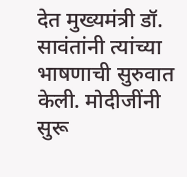देत मुख्यमंत्री डॉ. सावंतांनी त्यांच्या भाषणाची सुरुवात केली. मोदीजींनी सुरू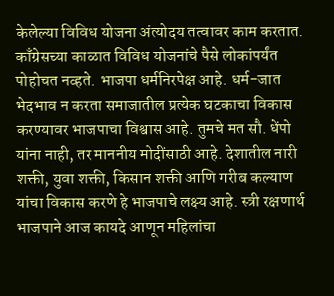केलेल्या विविध योजना अंत्योदय तत्वावर काम करतात. काँग्रेसच्या काळात विविध योजनांचे पैसे लोकांपर्यंत पोहोचत नव्हते. भाजपा धर्मनिरपेक्ष आहे. धर्म-जात भेदभाव न करता समाजातील प्रत्येक घटकाचा विकास करण्यावर भाजपाचा विश्वास आहे. तुमचे मत सौ. धेंपो यांना नाही, तर माननीय मोदींसाठी आहे. देशातील नारी शक्ती, युवा शक्ती, किसान शक्ती आणि गरीब कल्याण यांचा विकास करणे हे भाजपाचे लक्ष्य आहे. स्त्री रक्षणार्थ भाजपाने आज कायदे आणून महिलांचा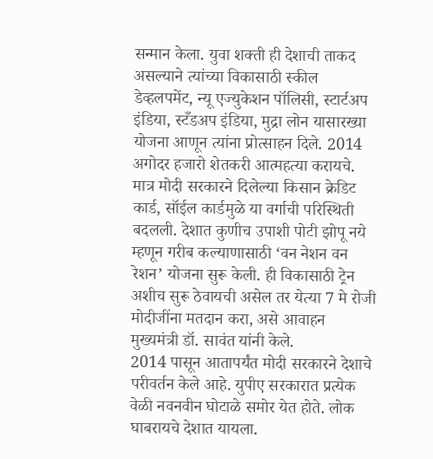सन्मान केला. युवा शक्ती ही देशाची ताकद असल्याने त्यांच्या विकासाठी स्कील डेव्हलपमेंट, न्यू एज्युकेशन पॉलिसी, स्टार्टअप इंडिया, स्टँडअप इंडिया, मुद्रा लोन यासारख्या योजना आणून त्यांना प्रोत्साहन दिले. 2014 अगोदर हजारो शेतकरी आत्महत्या करायचे. मात्र मोदी सरकारने दिलेल्या किसान क्रेडिट कार्ड, सॉईल कार्डमुळे या वर्गाची परिस्थिती बदलली. देशात कुणीच उपाशी पोटी झोपू नये म्हणून गरीब कल्याणासाठी ‘वन नेशन वन रेशन’ योजना सुरू केली. ही विकासाठी ट्रेन अशीच सुरू ठेवायची असेल तर येत्या 7 मे रोजी मोदीजींना मतदान करा, असे आवाहन मुख्यमंत्री डॉ. सावंत यांनी केले.
2014 पासून आतापर्यंत मोदी सरकारने देशाचे परीवर्तन केले आहे. युपीए सरकारात प्रत्येक वेळी नवनवीन घोटाळे समोर येत होते. लोक घाबरायचे देशात यायला.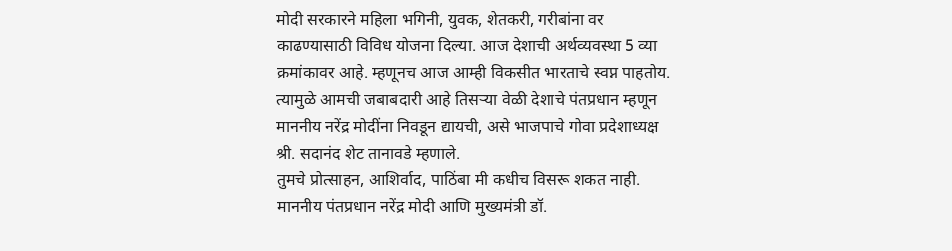मोदी सरकारने महिला भगिनी, युवक, शेतकरी, गरीबांना वर काढण्यासाठी विविध योजना दिल्या. आज देशाची अर्थव्यवस्था 5 व्या क्रमांकावर आहे. म्हणूनच आज आम्ही विकसीत भारताचे स्वप्न पाहतोय. त्यामुळे आमची जबाबदारी आहे तिसऱ्या वेळी देशाचे पंतप्रधान म्हणून माननीय नरेंद्र मोदींना निवडून द्यायची, असे भाजपाचे गोवा प्रदेशाध्यक्ष श्री. सदानंद शेट तानावडे म्हणाले.
तुमचे प्रोत्साहन, आशिर्वाद, पाठिंबा मी कधीच विसरू शकत नाही. माननीय पंतप्रधान नरेंद्र मोदी आणि मुख्यमंत्री डॉ.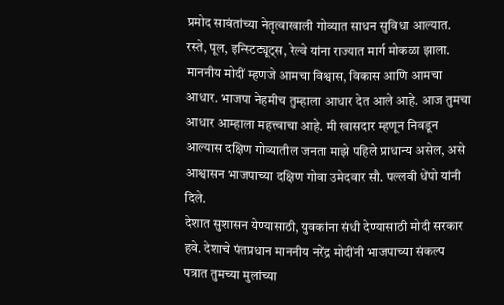प्रमोद सावंतांच्या नेतृत्वाखाली गोव्यात साधन सुविधा आल्यात. रस्ते, पूल, इन्स्टिट्यूट्स, रेल्वे यांना राज्यात मार्ग मोकळा झाला. माननीय मोदीं म्हणजे आमचा विश्वास, विकास आणि आमचा आधार. भाजपा नेहमीच तुम्हाला आधार देत आले आहे. आज तुमचा आधार आम्हाला महत्त्वाचा आहे. मी खासदार म्हणून निवडून आल्यास दक्षिण गोव्यातील जनता माझे पहिले प्राधान्य असेल, असे आश्वासन भाजपाच्या दक्षिण गोवा उमेदवार सौ. पल्लवी धेंपो यांनी दिले.
देशात सुशासन येण्यासाठी, युवकांना संधी देण्यासाठी मोदी सरकार हवे. देशाचे पंतप्रधान माननीय नरेंद्र मोदींनी भाजपाच्या संकल्प पत्रात तुमच्या मुलांच्या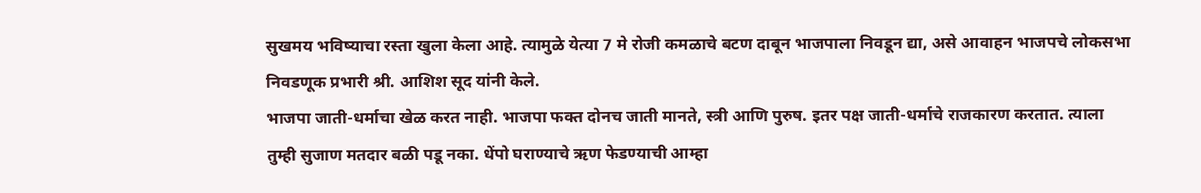सुखमय भविष्याचा रस्ता खुला केला आहे. त्यामुळे येत्या 7 मे रोजी कमळाचे बटण दाबून भाजपाला निवडून द्या, असे आवाहन भाजपचे लोकसभा निवडणूक प्रभारी श्री. आशिश सूद यांनी केले.
भाजपा जाती-धर्माचा खेळ करत नाही. भाजपा फक्त दोनच जाती मानते, स्त्री आणि पुरुष. इतर पक्ष जाती-धर्माचे राजकारण करतात. त्याला तुम्ही सुजाण मतदार बळी पडू नका. धेंपो घराण्याचे ऋण फेडण्याची आम्हा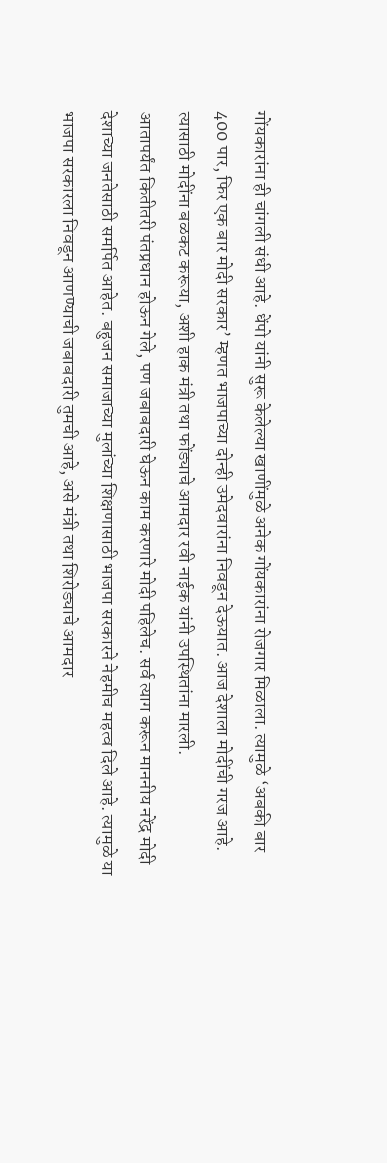गोंयकारांना ही चांगली संधी आहे. धेंपो यांनी सुरू केलेल्या खाणींमुळे अनेक गोंयकारांना रोजगार मिळाला. त्यामुळे ‘अबकी बार 400 पार, फिर एक बार मोदी सरकार’ म्हणत भाजपाच्या दोन्ही उमेदवारांना निवडून देऊयात. आज देशाला मोदींची गरज आहे. त्यासाठी मोदींना बळकट करूया, अशी हाक मंत्री तथा फोंड्याचे आमदार रवी नाईक यांनी उपस्थितांना मारली.
आतापर्यंत कितीतरी पंतप्रधान होऊन गेले, पण जबाबदारी घेऊन काम करणारे मोदी पहिलेच. सर्व त्याग करून माननीय नरेंद्र मोदी देशाच्या जनतेसाठी समर्पित आहेत. बहुजन समाजाच्या मुलांच्या शिक्षणासाठी भाजपा सरकारने नेहमीच महत्व दिले आहे. त्यामुळे या भाजपा सरकारला निवडून आणण्याची जबाबदारी तुमची आहे, असे मंत्री तथा शिरोड्याचे आमदार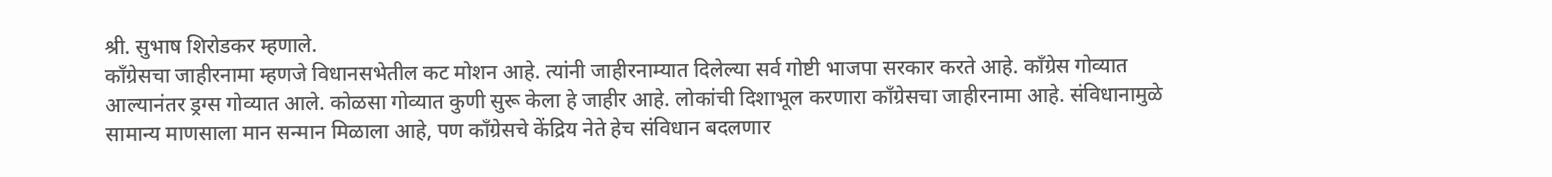श्री. सुभाष शिरोडकर म्हणाले.
काँग्रेसचा जाहीरनामा म्हणजे विधानसभेतील कट मोशन आहे. त्यांनी जाहीरनाम्यात दिलेल्या सर्व गोष्टी भाजपा सरकार करते आहे. काँग्रेस गोव्यात आल्यानंतर ड्रग्स गोव्यात आले. कोळसा गोव्यात कुणी सुरू केला हे जाहीर आहे. लोकांची दिशाभूल करणारा काँग्रेसचा जाहीरनामा आहे. संविधानामुळे सामान्य माणसाला मान सन्मान मिळाला आहे, पण काँग्रेसचे केंद्रिय नेते हेच संविधान बदलणार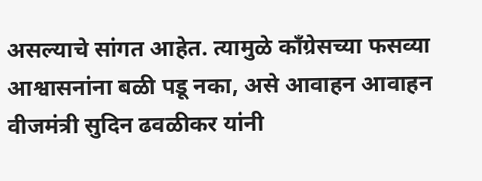असल्याचे सांगत आहेत. त्यामुळे काँग्रेसच्या फसव्या आश्वासनांना बळी पडू नका, असे आवाहन आवाहन वीजमंत्री सुदिन ढवळीकर यांनी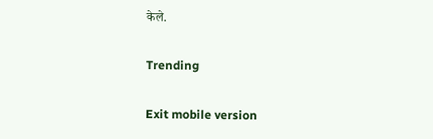केले.

Trending

Exit mobile version